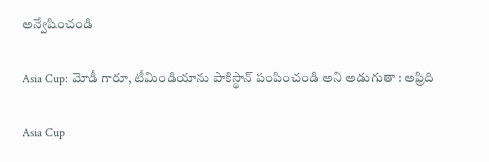అన్వేషించండి

Asia Cup: మోడీ గారూ, టీమిండియాను పాకిస్థాన్ పంపించండి అని అడుగుతా : అఫ్రిది

Asia Cup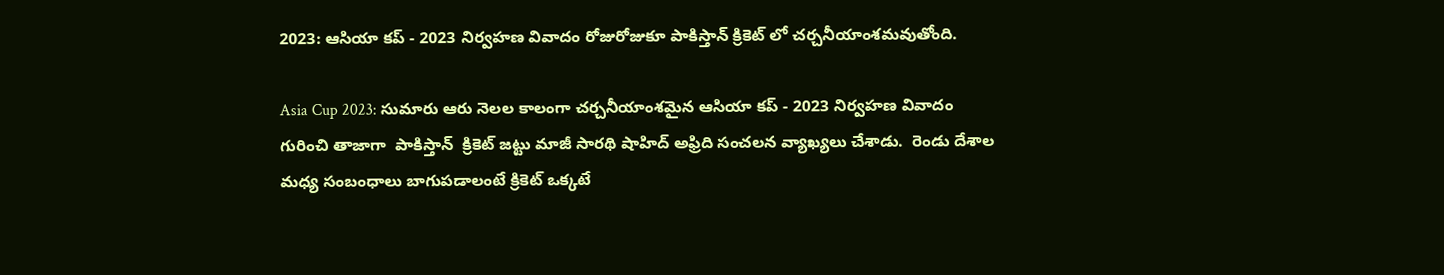2023: ఆసియా కప్ - 2023 నిర్వహణ వివాదం రోజురోజుకూ పాకిస్తాన్ క్రికెట్ లో చర్చనీయాంశమవుతోంది.

Asia Cup 2023: సుమారు ఆరు నెలల కాలంగా చర్చనీయాంశమైన ఆసియా కప్ - 2023 నిర్వహణ వివాదం  గురించి తాజాగా  పాకిస్తాన్  క్రికెట్ జట్టు మాజీ సారథి షాహిద్ అఫ్రిది సంచలన వ్యాఖ్యలు చేశాడు.  రెండు దేశాల మధ్య సంబంధాలు బాగుపడాలంటే క్రికెట్ ఒక్కటే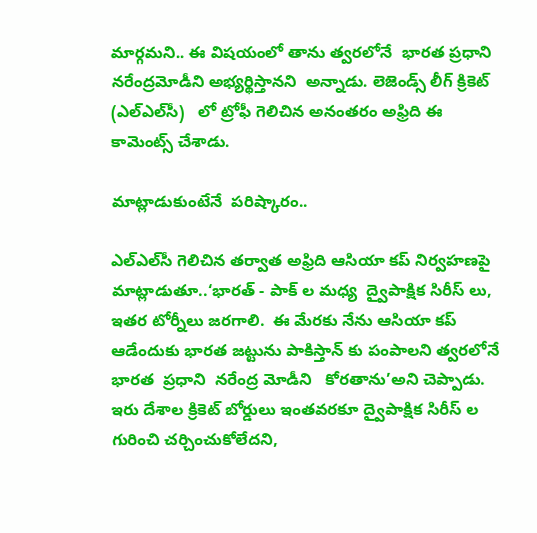మార్గమని.. ఈ విషయంలో తాను త్వరలోనే  భారత ప్రధాని నరేంద్రమోడీని అభ్యర్థిస్తానని  అన్నాడు. లెజెండ్స్ లీగ్ క్రికెట్ (ఎల్ఎల్‌సీ)   లో ట్రోఫీ గెలిచిన అనంతరం అఫ్రిది ఈ కామెంట్స్ చేశాడు.

మాట్లాడుకుంటేనే  పరిష్కారం..

ఎల్ఎల్‌సీ గెలిచిన తర్వాత అఫ్రిది ఆసియా కప్ నిర్వహణపై  మాట్లాడుతూ..‘భారత్ - పాక్ ల మధ్య  ద్వైపాక్షిక సిరీస్ లు,  ఇతర టోర్నీలు జరగాలి.  ఈ మేరకు నేను ఆసియా కప్ ఆడేందుకు భారత జట్టును పాకిస్తాన్ కు పంపాలని త్వరలోనే భారత  ప్రధాని  నరేంద్ర మోడీని   కోరతాను’అని చెప్పాడు.    ఇరు దేశాల క్రికెట్ బోర్డులు ఇంతవరకూ ద్వైపాక్షిక సిరీస్ ల గురించి చర్చించుకోలేదని,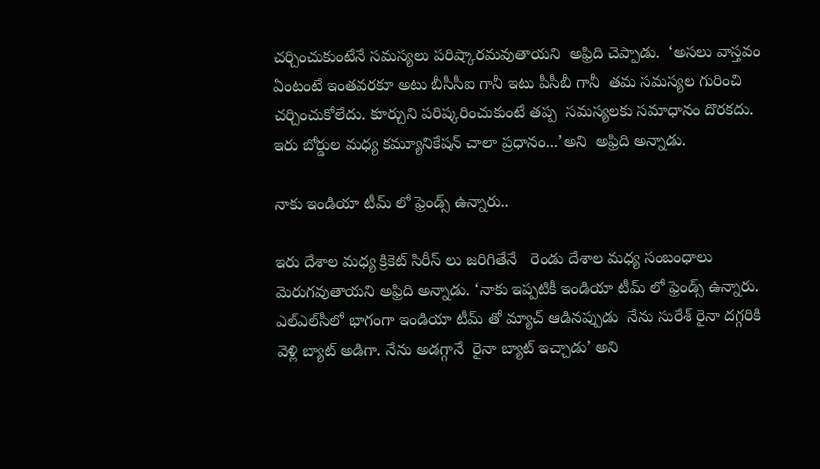చర్చించుకుంటేనే సమస్యలు పరిష్కారమవుతాయని  అఫ్రిది చెప్పాడు.  ‘అసలు వాస్తవం ఏంటంటే ఇంతవరకూ అటు బీసీసీఐ గానీ ఇటు పీసీబీ గానీ  తమ సమస్యల గురించి చర్చించుకోలేదు. కూర్చుని పరిష్కరించుకుంటే తప్ప  సమస్యలకు సమాధానం దొరకదు.  ఇరు బోర్డుల మధ్య కమ్యూనికేషన్ చాలా ప్రధానం...’అని  అఫ్రిది అన్నాడు.

నాకు ఇండియా టీమ్ లో ఫ్రెండ్స్ ఉన్నారు..

ఇరు దేశాల మధ్య క్రికెట్ సిరీస్ లు జరిగితేనే   రెండు దేశాల మధ్య సంబంధాలు మెరుగవుతాయని అఫ్రిది అన్నాడు. ‘నాకు ఇప్పటికీ ఇండియా టీమ్ లో ఫ్రెండ్స్ ఉన్నారు. ఎల్ఎల్‌సీలో భాగంగా ఇండియా టీమ్ తో మ్యాచ్ ఆడినప్పుడు  నేను సురేశ్ రైనా దగ్గరికి వెళ్లి బ్యాట్ అడిగా. నేను అడగ్గానే  రైనా బ్యాట్ ఇచ్చాడు’ అని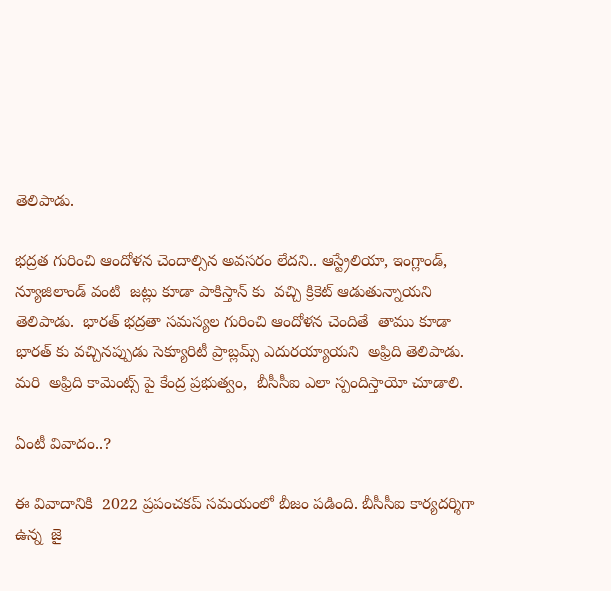తెలిపాడు.

భద్రత గురించి ఆందోళన చెందాల్సిన అవసరం లేదని.. ఆస్ట్రేలియా, ఇంగ్లాండ్, న్యూజిలాండ్ వంటి  జట్లు కూడా పాకిస్తాన్ కు  వచ్చి క్రికెట్ ఆడుతున్నాయని తెలిపాడు.  భారత్ భద్రతా సమస్యల గురించి ఆందోళన చెందితే  తాము కూడా భారత్ కు వచ్చినప్పుడు సెక్యూరిటీ ప్రాబ్లమ్స్ ఎదురయ్యాయని  అఫ్రిది తెలిపాడు. మరి  అఫ్రిది కామెంట్స్ పై కేంద్ర ప్రభుత్వం,  బీసీసీఐ ఎలా స్పందిస్తాయో చూడాలి.

ఏంటీ వివాదం..?

ఈ వివాదానికి  2022 ప్రపంచకప్ సమయంలో బీజం పడింది. బీసీసీఐ కార్యదర్శిగా ఉన్న  జై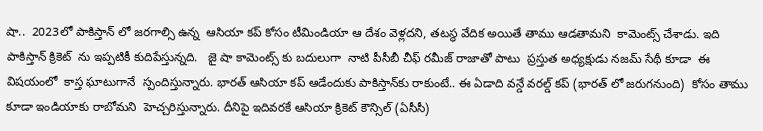షా..  2023లో పాకిస్తాన్ లో జరగాల్సి ఉన్న  ఆసియా కప్ కోసం టీమిండియా ఆ దేశం వెళ్లదని, తటస్థ వేదిక అయితే తాము ఆడతామని  కామెంట్స్ చేశాడు. ఇది పాకిస్తాన్ క్రికెట్  ను ఇప్పటికీ కుదిపేస్తున్నది.   జై షా కామెంట్స్ కు బదులుగా  నాటి పీసీబీ చీఫ్ రమీజ్ రాజాతో పాటు  ప్రస్తుత అధ్యక్షుడు నజమ్ సేథీ కూడా  ఈ విషయంలో  కాస్త ఘాటుగానే  స్పందిస్తున్నారు. భారత్ ఆసియా కప్ ఆడేందుకు పాకిస్తాన్‌కు రాకుంటే.. ఈ ఏడాది వన్డే వరల్డ్ కప్ (భారత్ లో జరుగనుంది)  కోసం తాము కూడా ఇండియాకు రాబోమని  హెచ్చరిస్తున్నారు. దీనిపై ఇదివరకే ఆసియా క్రికెట్ కౌన్సిల్ (ఏసీసీ)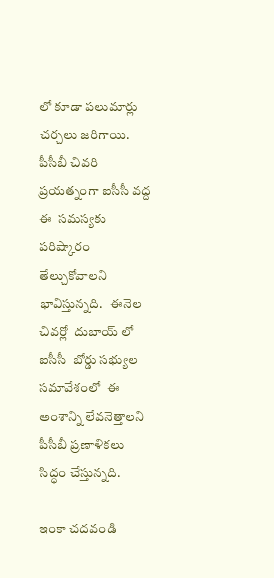లో కూడా పలుమార్లు చర్చలు జరిగాయి.  పీసీబీ చివరి ప్రయత్నంగా ఐసీసీ వద్ద ఈ  సమస్యకు పరిష్కారం తేల్చుకోవాలని భావిస్తున్నది.   ఈనెల చివర్లో  దుబాయ్ లో ఐసీసీ  బోర్డు సభ్యుల సమావేశంలో  ఈ అంశాన్ని లేవనెత్తాలని పీసీబీ ప్రణాళికలు సిద్ధం చేస్తున్నది.

ఇంకా చదవండి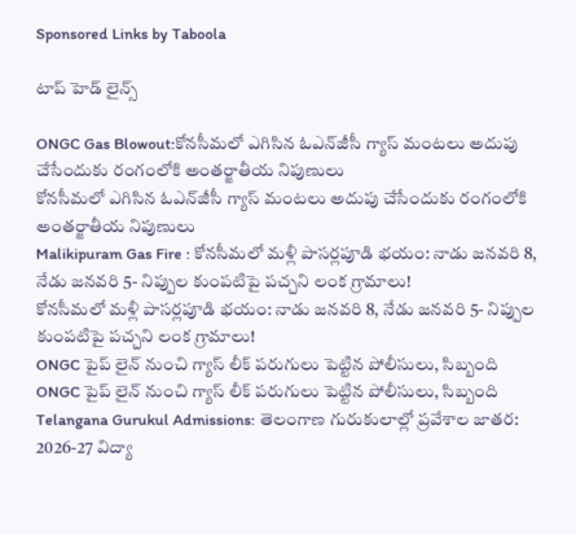Sponsored Links by Taboola

టాప్ హెడ్ లైన్స్

ONGC Gas Blowout:కోనసీమలో ఎగిసిన ఓఎన్‌జీసీ గ్యాస్‌ మంటలు అదుపు చేసేందుకు రంగంలోకి అంతర్జాతీయ నిపుణులు
కోనసీమలో ఎగిసిన ఓఎన్‌జీసీ గ్యాస్‌ మంటలు అదుపు చేసేందుకు రంగంలోకి అంతర్జాతీయ నిపుణులు
Malikipuram Gas Fire : కోనసీమలో మళ్లీ పాసర్లపూడి భయం: నాడు జనవరి 8, నేడు జనవరి 5- నిప్పుల కుంపటిపై పచ్చని లంక గ్రామాలు!
కోనసీమలో మళ్లీ పాసర్లపూడి భయం: నాడు జనవరి 8, నేడు జనవరి 5- నిప్పుల కుంపటిపై పచ్చని లంక గ్రామాలు!
ONGC పైప్ లైన్ నుంచి గ్యాస్ లీక్ పరుగులు పెట్టిన పోలీసులు, సిబ్బంది
ONGC పైప్ లైన్ నుంచి గ్యాస్ లీక్ పరుగులు పెట్టిన పోలీసులు, సిబ్బంది
Telangana Gurukul Admissions: తెలంగాణ గురుకులాల్లో ప్రవేశాల జాతర: 2026-27 విద్యా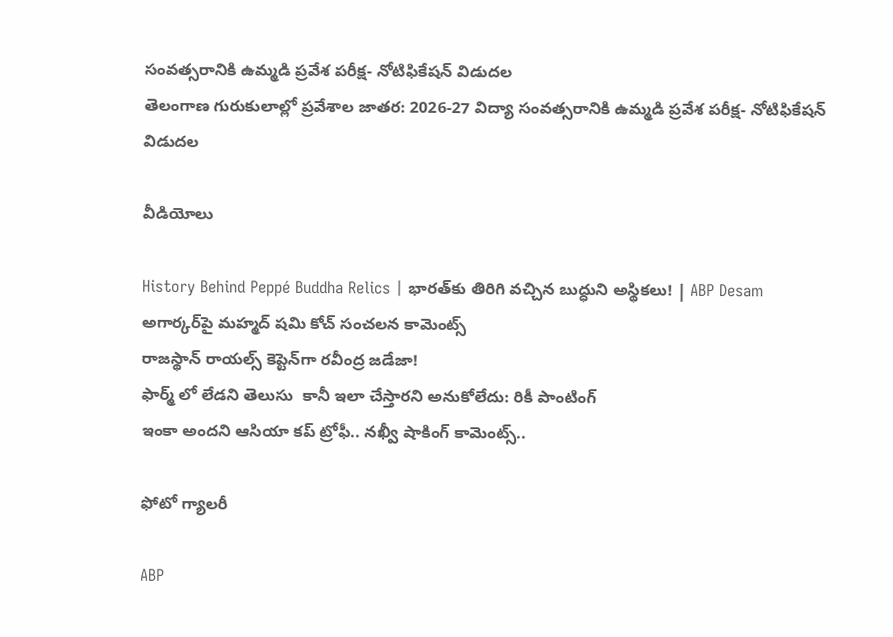సంవత్సరానికి ఉమ్మడి ప్రవేశ పరీక్ష- నోటిఫికేషన్ విడుదల
తెలంగాణ గురుకులాల్లో ప్రవేశాల జాతర: 2026-27 విద్యా సంవత్సరానికి ఉమ్మడి ప్రవేశ పరీక్ష- నోటిఫికేషన్ విడుదల

వీడియోలు

History Behind Peppé Buddha Relics | భారత్‌కు తిరిగి వచ్చిన బుద్ధుని అస్థికలు! | ABP Desam
అగార్కర్‌పై మహ్మద్ షమి కోచ్ సంచలన కామెంట్స్
రాజస్థాన్ రాయల్స్ కెప్టెన్‌గా రవీంద్ర జడేజా!
ఫార్మ్ లో లేడని తెలుసు  కానీ ఇలా చేస్తారని అనుకోలేదు: రికీ పాంటింగ్
ఇంకా అందని ఆసియా కప్ ట్రోఫీ.. నఖ్వీ షాకింగ్ కామెంట్స్..

ఫోటో గ్యాలరీ

ABP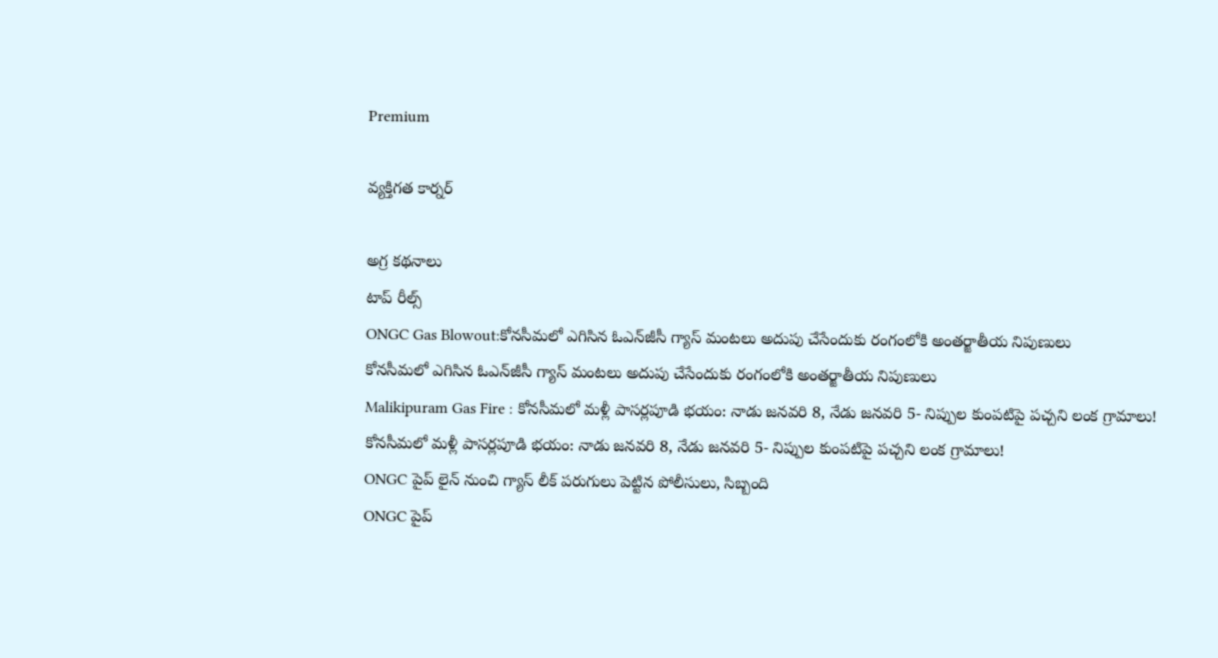Premium

వ్యక్తిగత కార్నర్

అగ్ర కథనాలు
టాప్ రీల్స్
ONGC Gas Blowout:కోనసీమలో ఎగిసిన ఓఎన్‌జీసీ గ్యాస్‌ మంటలు అదుపు చేసేందుకు రంగంలోకి అంతర్జాతీయ నిపుణులు
కోనసీమలో ఎగిసిన ఓఎన్‌జీసీ గ్యాస్‌ మంటలు అదుపు చేసేందుకు రంగంలోకి అంతర్జాతీయ నిపుణులు
Malikipuram Gas Fire : కోనసీమలో మళ్లీ పాసర్లపూడి భయం: నాడు జనవరి 8, నేడు జనవరి 5- నిప్పుల కుంపటిపై పచ్చని లంక గ్రామాలు!
కోనసీమలో మళ్లీ పాసర్లపూడి భయం: నాడు జనవరి 8, నేడు జనవరి 5- నిప్పుల కుంపటిపై పచ్చని లంక గ్రామాలు!
ONGC పైప్ లైన్ నుంచి గ్యాస్ లీక్ పరుగులు పెట్టిన పోలీసులు, సిబ్బంది
ONGC పైప్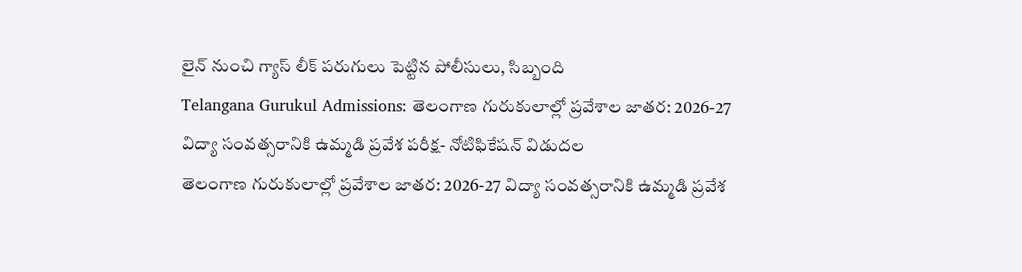లైన్ నుంచి గ్యాస్ లీక్ పరుగులు పెట్టిన పోలీసులు, సిబ్బంది
Telangana Gurukul Admissions: తెలంగాణ గురుకులాల్లో ప్రవేశాల జాతర: 2026-27 విద్యా సంవత్సరానికి ఉమ్మడి ప్రవేశ పరీక్ష- నోటిఫికేషన్ విడుదల
తెలంగాణ గురుకులాల్లో ప్రవేశాల జాతర: 2026-27 విద్యా సంవత్సరానికి ఉమ్మడి ప్రవేశ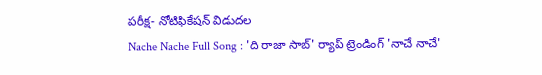పరీక్ష- నోటిఫికేషన్ విడుదల
Nache Nache Full Song : 'ది రాజా సాబ్' ర్యాప్ ట్రెండింగ్ 'నాచే నాచే'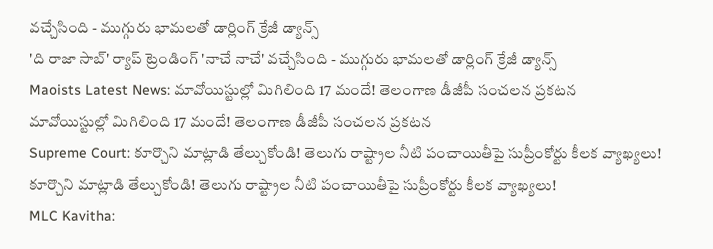వచ్చేసింది - ముగ్గురు భామలతో డార్లింగ్ క్రేజీ డ్యాన్స్
'ది రాజా సాబ్' ర్యాప్ ట్రెండింగ్ 'నాచే నాచే' వచ్చేసింది - ముగ్గురు భామలతో డార్లింగ్ క్రేజీ డ్యాన్స్
Maoists Latest News: మావోయిస్టుల్లో మిగిలింది 17 మందే! తెలంగాణ డీజీపీ సంచలన ప్రకటన
మావోయిస్టుల్లో మిగిలింది 17 మందే! తెలంగాణ డీజీపీ సంచలన ప్రకటన
Supreme Court: కూర్చొని మాట్లాడి తేల్చుకోండి! తెలుగు రాష్ట్రాల నీటి పంచాయితీపై సుప్రీంకోర్టు కీలక వ్యాఖ్యలు!
కూర్చొని మాట్లాడి తేల్చుకోండి! తెలుగు రాష్ట్రాల నీటి పంచాయితీపై సుప్రీంకోర్టు కీలక వ్యాఖ్యలు!
MLC Kavitha: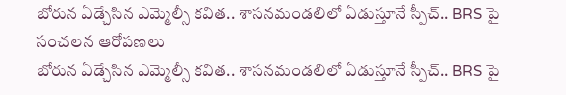బోరున ఏడ్చేసిన ఎమ్మెల్సీ కవిత.. శాసనమండలిలో ఏడుస్తూనే స్పీచ్.. BRS పై సంచలన ఆరోపణలు
బోరున ఏడ్చేసిన ఎమ్మెల్సీ కవిత.. శాసనమండలిలో ఏడుస్తూనే స్పీచ్.. BRS పై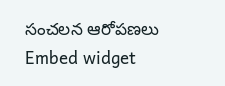సంచలన ఆరోపణలు
Embed widget